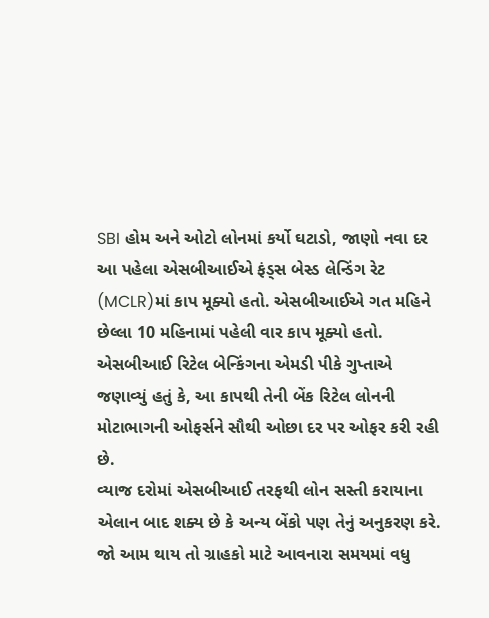SBI હોમ અને ઓટો લોનમાં કર્યો ઘટાડો, જાણો નવા દર
આ પહેલા એસબીઆઈએ ફંડ્સ બેસ્ડ લેન્ડિંગ રેટ (MCLR)માં કાપ મૂક્યો હતો. એસબીઆઈએ ગત મહિને છેલ્લા 10 મહિનામાં પહેલી વાર કાપ મૂક્યો હતો. એસબીઆઈ રિટેલ બેન્કિંગના એમડી પીકે ગુપ્તાએ જણાવ્યું હતું કે, આ કાપથી તેની બેંક રિટેલ લોનની મોટાભાગની ઓફર્સને સૌથી ઓછા દર પર ઓફર કરી રહી છે.
વ્યાજ દરોમાં એસબીઆઈ તરફથી લોન સસ્તી કરાયાના એલાન બાદ શક્ય છે કે અન્ય બેંકો પણ તેનું અનુકરણ કરે. જો આમ થાય તો ગ્રાહકો માટે આવનારા સમયમાં વધુ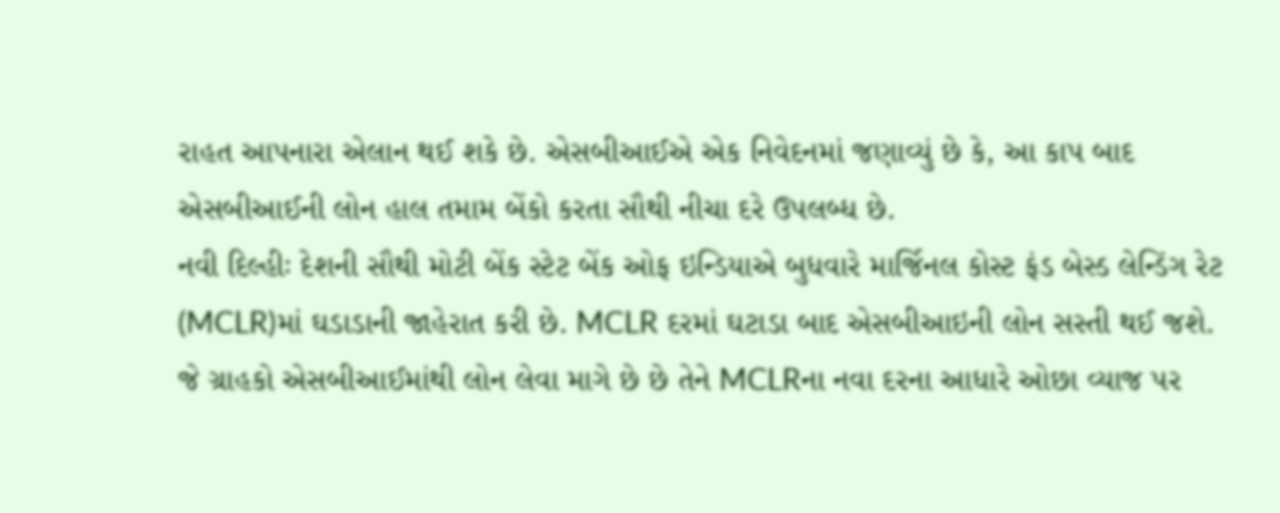રાહત આપનારા એલાન થઈ શકે છે. એસબીઆઈએ એક નિવેદનમાં જણાવ્યું છે કે, આ કાપ બાદ એસબીઆઈની લોન હાલ તમામ બેંકો કરતા સૌથી નીચા દરે ઉપલબ્ધ છે.
નવી દિલ્હીઃ દેશની સૌથી મોટી બેંક સ્ટેટ બેંક ઓફ ઇન્ડિયાએ બુધવારે માર્જિનલ કોસ્ટ ફંડ બેસ્ડ લેન્ડિંગ રેટ (MCLR)માં ઘડાડાની જાહેરાત કરી છે. MCLR દરમાં ઘટાડા બાદ એસબીઆઇની લોન સસ્તી થઈ જશે. જે ગ્રાહકો એસબીઆઈમાંથી લોન લેવા માગે છે છે તેને MCLRના નવા દરના આધારે ઓછા વ્યાજ પર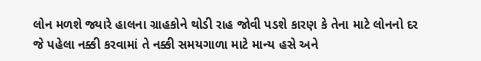લોન મળશે જ્યારે હાલના ગ્રાહકોને થોડી રાહ જોવી પડશે કારણ કે તેના માટે લોનનો દર જે પહેલા નક્કી કરવામાં તે નક્કી સમયગાળા માટે માન્ય હસે અને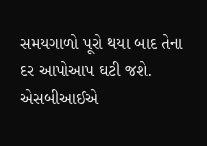સમયગાળો પૂરો થયા બાદ તેના દર આપોઆપ ઘટી જશે.
એસબીઆઈએ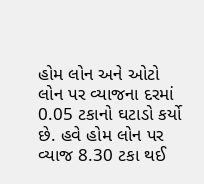હોમ લોન અને ઓટો લોન પર વ્યાજના દરમાં 0.05 ટકાનો ઘટાડો કર્યો છે. હવે હોમ લોન પર વ્યાજ 8.30 ટકા થઈ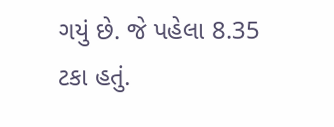ગયું છે. જે પહેલા 8.35 ટકા હતું.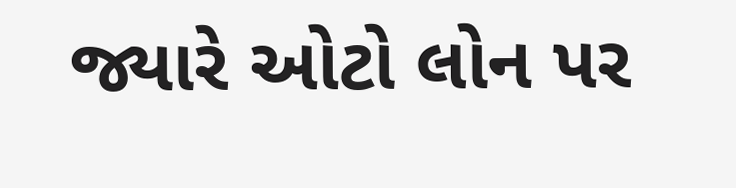જ્યારે ઓટો લોન પર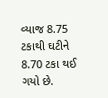વ્યાજ 8.75 ટકાથી ઘટીને 8.70 ટકા થઈ ગયો છે.